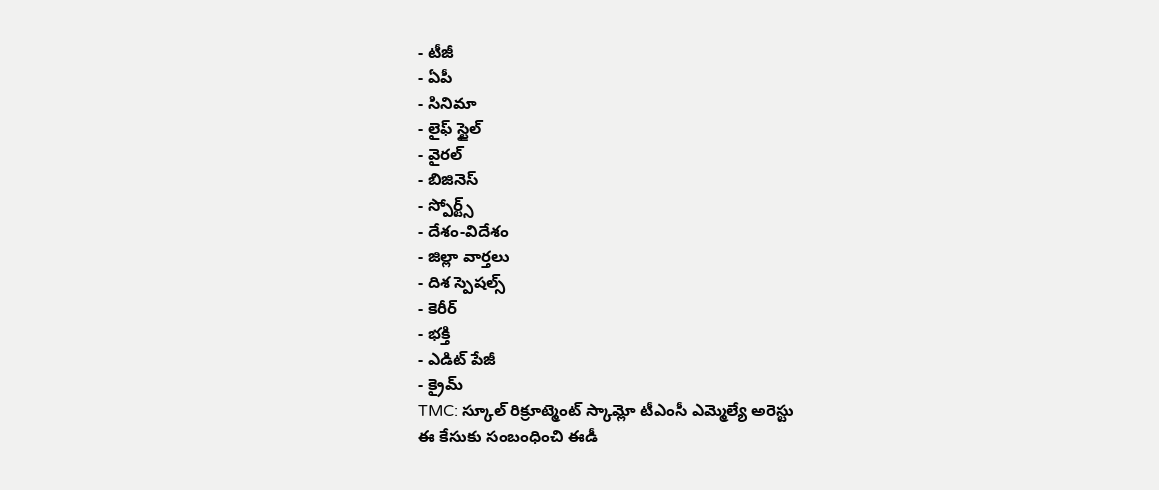- టీజీ
- ఏపీ
- సినిమా
- లైఫ్ స్టైల్
- వైరల్
- బిజినెస్
- స్పోర్ట్స్
- దేశం-విదేశం
- జిల్లా వార్తలు
- దిశ స్పెషల్స్
- కెరీర్
- భక్తి
- ఎడిట్ పేజీ
- క్రైమ్
TMC: స్కూల్ రిక్రూట్మెంట్ స్కామ్లో టీఎంసీ ఎమ్మెల్యే అరెస్టు
ఈ కేసుకు సంబంధించి ఈడీ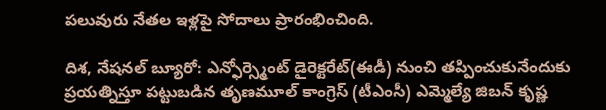పలువురు నేతల ఇళ్లపై సోదాలు ప్రారంభించింది.

దిశ, నేషనల్ బ్యూరో: ఎన్ఫోర్స్మెంట్ డైరెక్టరేట్(ఈడీ) నుంచి తప్పించుకునేందుకు ప్రయత్నిస్తూ పట్టుబడిన తృణమూల్ కాంగ్రెస్ (టీఎంసీ) ఎమ్మెల్యే జిబన్ కృష్ణ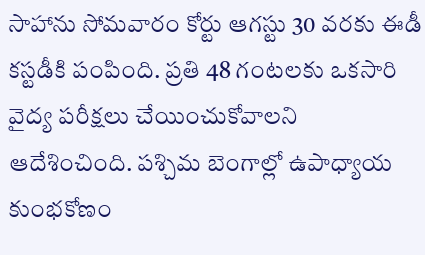సాహాను సోమవారం కోర్టు ఆగస్టు 30 వరకు ఈడీ కస్టడీకి పంపింది. ప్రతి 48 గంటలకు ఒకసారి వైద్య పరీక్షలు చేయించుకోవాలని ఆదేశించింది. పశ్చిమ బెంగాల్లో ఉపాధ్యాయ కుంభకోణం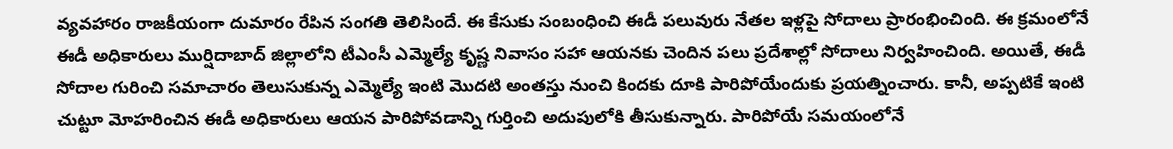వ్యవహారం రాజకీయంగా దుమారం రేపిన సంగతి తెలిసిందే. ఈ కేసుకు సంబంధించి ఈడీ పలువురు నేతల ఇళ్లపై సోదాలు ప్రారంభించింది. ఈ క్రమంలోనే ఈడీ అధికారులు ముర్షిదాబాద్ జిల్లాలోని టీఎంసీ ఎమ్మెల్యే కృష్ణ నివాసం సహా ఆయనకు చెందిన పలు ప్రదేశాల్లో సోదాలు నిర్వహించింది. అయితే, ఈడీ సోదాల గురించి సమాచారం తెలుసుకున్న ఎమ్మెల్యే ఇంటి మొదటి అంతస్తు నుంచి కిందకు దూకి పారిపోయేందుకు ప్రయత్నించారు. కానీ, అప్పటికే ఇంటి చుట్టూ మోహరించిన ఈడీ అధికారులు ఆయన పారిపోవడాన్ని గుర్తించి అదుపులోకి తీసుకున్నారు. పారిపోయే సమయంలోనే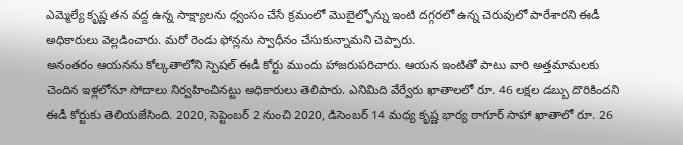ఎమ్మెల్యే కృష్ణ తన వద్ద ఉన్న సాక్ష్యాలను ధ్వంసం చేసే క్రమంలో మొబైల్ఫోన్ను ఇంటి దగ్గరలో ఉన్న చెరువులో పారేశారని ఈడీ అధికారులు వెల్లడించారు. మరో రెండు ఫోన్లను స్వాధీనం చేసుకున్నామని చెప్పారు.
అనంతరం ఆయనను కోల్కతాలోని స్పెషల్ ఈడీ కోర్టు ముందు హాజరుపరిచారు. ఆయన ఇంటితో పాటు వారి అత్తమామలకు చెందిన ఇళ్లలోనూ సోదాలు నిర్వహించినట్టు అధికారులు తెలిపారు. ఎనిమిది వేర్వేరు ఖాతాలలో రూ. 46 లక్షల డబ్బు దొరికిందని ఈడీ కోర్టుకు తెలియజేసింది. 2020, సెప్టెంబర్ 2 నుంచి 2020, డిసెంబర్ 14 మధ్య కృష్ణ భార్య ఠాగూర్ సాహా ఖాతాలో రూ. 26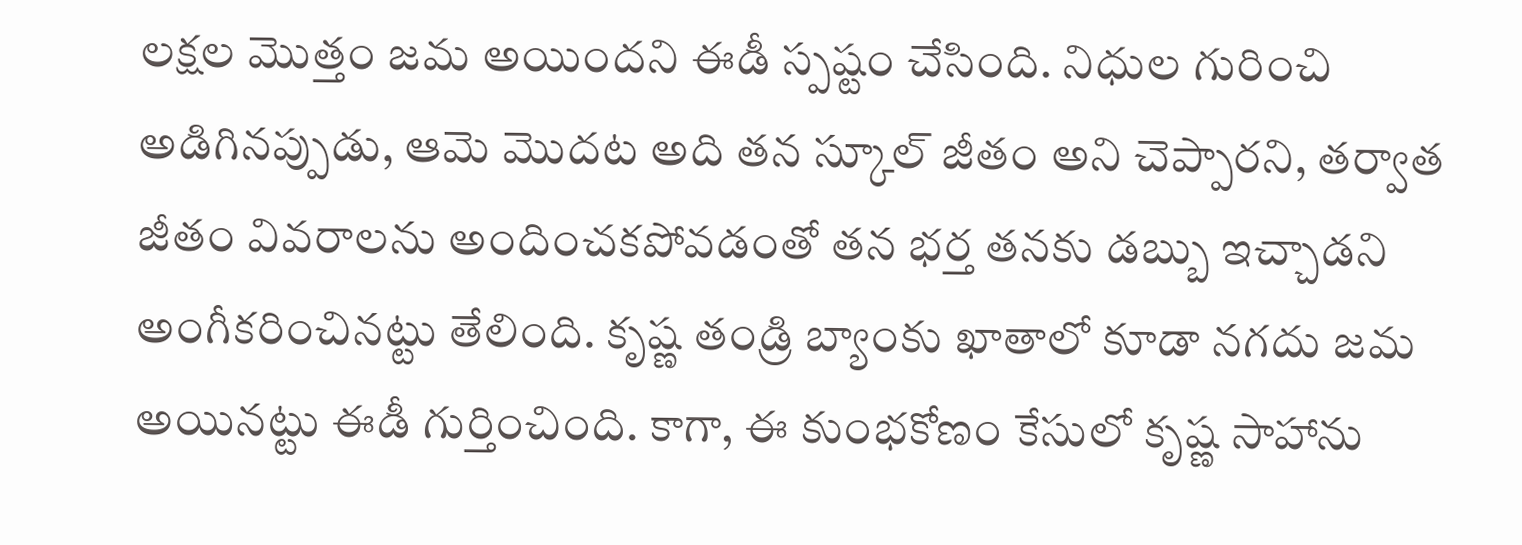లక్షల మొత్తం జమ అయిందని ఈడీ స్పష్టం చేసింది. నిధుల గురించి అడిగినప్పుడు, ఆమె మొదట అది తన స్కూల్ జీతం అని చెప్పారని, తర్వాత జీతం వివరాలను అందించకపోవడంతో తన భర్త తనకు డబ్బు ఇచ్చాడని అంగీకరించినట్టు తేలింది. కృష్ణ తండ్రి బ్యాంకు ఖాతాలో కూడా నగదు జమ అయినట్టు ఈడీ గుర్తించింది. కాగా, ఈ కుంభకోణం కేసులో కృష్ణ సాహాను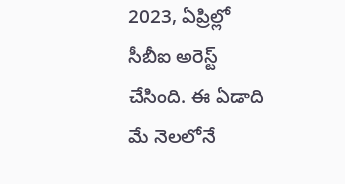2023, ఏప్రిల్లో సీబీఐ అరెస్ట్ చేసింది. ఈ ఏడాది మే నెలలోనే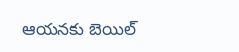ఆయనకు బెయిల్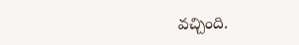వచ్చింది.